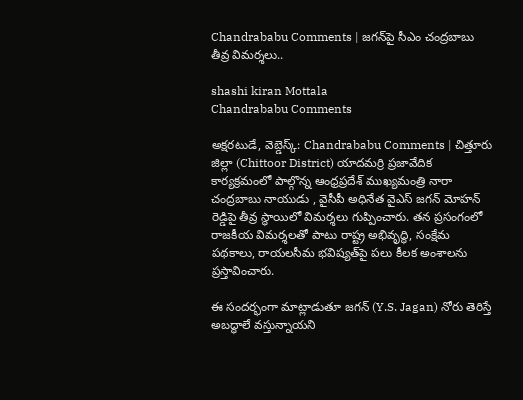Chandrababu Comments | జగన్‌పై సీఎం చంద్రబాబు తీవ్ర విమర్శలు..

shashi kiran Mottala
Chandrababu Comments

అక్షరటుడే, వెబ్డెస్క్: Chandrababu Comments | చిత్తూరు జిల్లా (Chittoor District) యాదమర్రి ప్రజావేదిక కార్యక్రమంలో పాల్గొన్న ఆంధ్రప్రదేశ్ ముఖ్యమంత్రి నారా చంద్రబాబు నాయుడు , వైసీపీ అధినేత వైఎస్ జగన్ మోహన్ రెడ్డిపై తీవ్ర స్థాయిలో విమర్శలు గుప్పించారు. తన ప్రసంగంలో రాజకీయ విమర్శలతో పాటు రాష్ట్ర అభివృద్ధి, సంక్షేమ పథకాలు, రాయలసీమ భవిష్యత్‌పై పలు కీలక అంశాలను ప్రస్తావించారు.

ఈ సందర్భంగా మాట్లాడుతూ జగన్ (Y.S. Jagan) నోరు తెరిస్తే అబద్ధాలే వస్తున్నాయని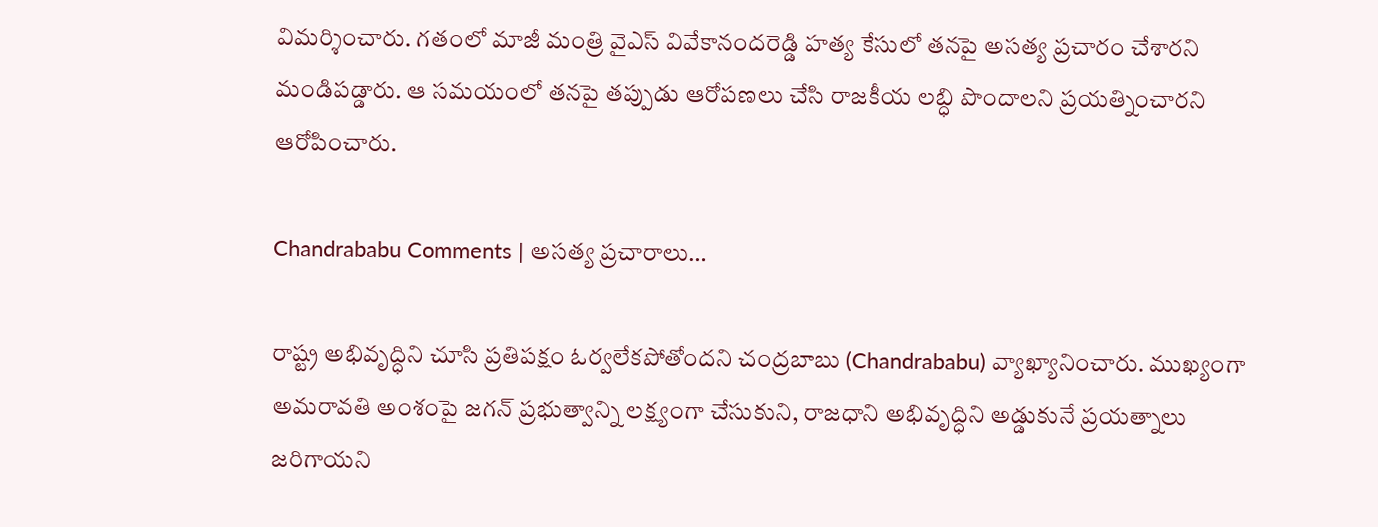విమర్శించారు. గతంలో మాజీ మంత్రి వైఎస్ వివేకానందరెడ్డి హత్య కేసులో తనపై అసత్య ప్రచారం చేశారని మండిపడ్డారు. ఆ సమయంలో తనపై తప్పుడు ఆరోపణలు చేసి రాజకీయ లబ్ధి పొందాలని ప్రయత్నించారని ఆరోపించారు.

Chandrababu Comments | అస‌త్య ప్ర‌చారాలు…

రాష్ట్ర అభివృద్ధిని చూసి ప్రతిపక్షం ఓర్వలేకపోతోందని చంద్రబాబు (Chandrababu) వ్యాఖ్యానించారు. ముఖ్యంగా అమరావతి అంశంపై జగన్ ప్రభుత్వాన్ని లక్ష్యంగా చేసుకుని, రాజధాని అభివృద్ధిని అడ్డుకునే ప్రయత్నాలు జరిగాయని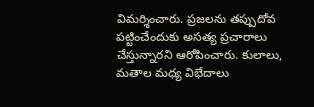విమర్శించారు. ప్రజలను తప్పుదోవ పట్టించేందుకు అసత్య ప్రచారాలు చేస్తున్నారని ఆరోపించారు. కులాలు, మతాల మధ్య విభేదాలు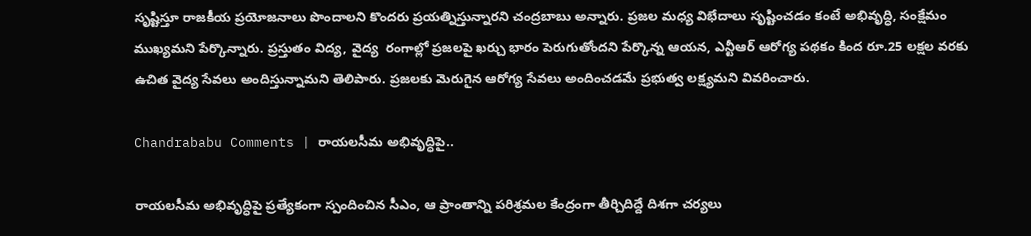సృష్టిస్తూ రాజకీయ ప్రయోజనాలు పొందాలని కొందరు ప్రయత్నిస్తున్నారని చంద్రబాబు అన్నారు. ప్రజల మధ్య విభేదాలు సృష్టించడం కంటే అభివృద్ధి, సంక్షేమం ముఖ్యమని పేర్కొన్నారు. ప్రస్తుతం విద్య, వైద్య  రంగాల్లో ప్రజలపై ఖర్చు భారం పెరుగుతోందని పేర్కొన్న ఆయన, ఎన్టీఆర్ ఆరోగ్య పథకం కింద రూ.25 లక్షల వరకు ఉచిత వైద్య సేవలు అందిస్తున్నామని తెలిపారు. ప్రజలకు మెరుగైన ఆరోగ్య సేవలు అందించడమే ప్రభుత్వ లక్ష్యమని వివరించారు.

Chandrababu Comments | రాయలసీమ అభివృద్ధిపై..

రాయలసీమ అభివృద్ధిపై ప్రత్యేకంగా స్పందించిన సీఎం, ఆ ప్రాంతాన్ని పరిశ్రమల కేంద్రంగా తీర్చిదిద్దే దిశగా చర్యలు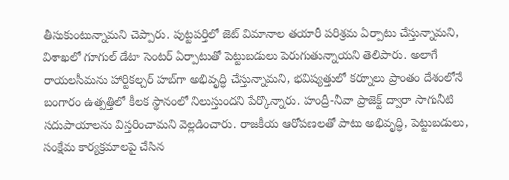తీసుకుంటున్నామని చెప్పారు. పుట్టపర్తిలో జెట్ విమానాల తయారీ పరిశ్రమ ఏర్పాటు చేస్తున్నామని, విశాఖలో గూగుల్ డేటా సెంటర్ ఏర్పాటుతో పెట్టుబడులు పెరుగుతున్నాయని తెలిపారు. అలాగే రాయలసీమను హార్టికల్చర్ హబ్‌గా అభివృద్ధి చేస్తున్నామని, భవిష్యత్తులో కర్నూలు ప్రాంతం దేశంలోనే బంగారం ఉత్పత్తిలో కీలక స్థానంలో నిలుస్తుందని పేర్కొన్నారు. హంద్రీ-నీవా ప్రాజెక్ట్ ద్వారా సాగునీటి సదుపాయాలను విస్తరించామని వెల్లడించారు. రాజకీయ ఆరోపణలతో పాటు అభివృద్ధి, పెట్టుబడులు, సంక్షేమ కార్యక్రమాలపై చేసిన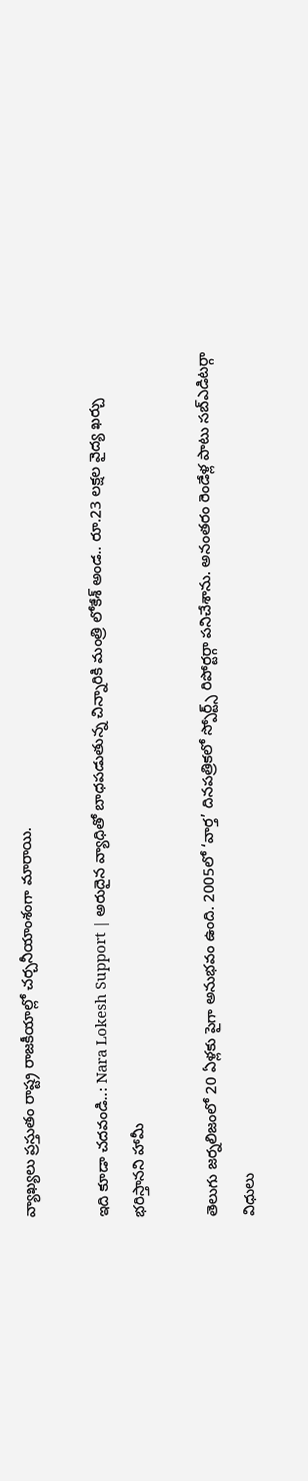వ్యాఖ్యలు ప్రస్తుతం రాష్ట్ర రాజకీయాల్లో చర్చనీయాంశంగా మారాయి.

ఇది కూడా చదవండి..: Nara Lokesh Support | అరుదైన వ్యాధితో బాధపడుతున్న చిన్నారికి మంత్రి లోకేశ్ అండ.. రూ.23 లక్షల వైద్య ఖర్చు భరిస్తానని హామీ

తెలుగు జర్నలిజంలో 20 ఏళ్లకు పైగా అనుభవం ఉంది. 2005లో ‘వార్త’ దినపత్రికలో స్పోర్ట్స్ రిపోర్టర్గా పనిచేశాను. అనంతరం రెండేళ్ల పాటు సబ్ఎడిటర్గా విధులు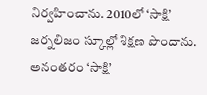నిర్వహించాను. 2010లో ‘సాక్షి’ జర్నలిజం స్కూల్లో శిక్షణ పొందాను. అనంతరం ‘సాక్షి’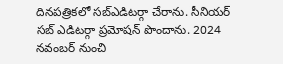దినపత్రికలో సబ్ఎడిటర్గా చేరాను. సీనియర్ సబ్ ఎడిటర్గా ప్రమోషన్ పొందాను. 2024 నవంబర్ నుంచి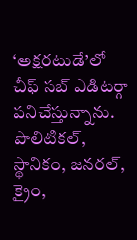‘అక్షరటుడే’లో చీఫ్ సబ్ ఎడిటర్గా పనిచేస్తున్నాను. పొలిటికల్, స్థానికం, జనరల్, క్రైం,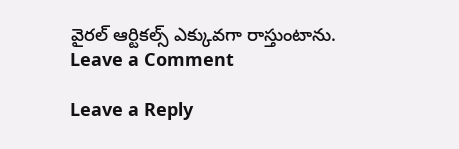వైరల్ ఆర్టికల్స్ ఎక్కువగా రాస్తుంటాను.
Leave a Comment

Leave a Reply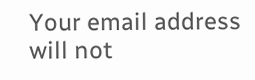Your email address will not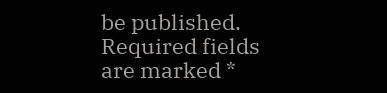be published. Required fields are marked *